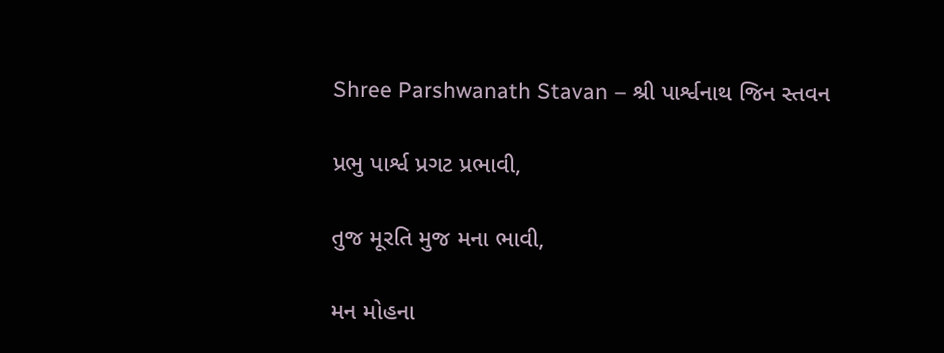Shree Parshwanath Stavan – શ્રી પાર્શ્વનાથ જિન સ્તવન

પ્રભુ પાર્શ્વ પ્રગટ પ્રભાવી,

તુજ મૂરતિ મુજ મના ભાવી,

મન મોહના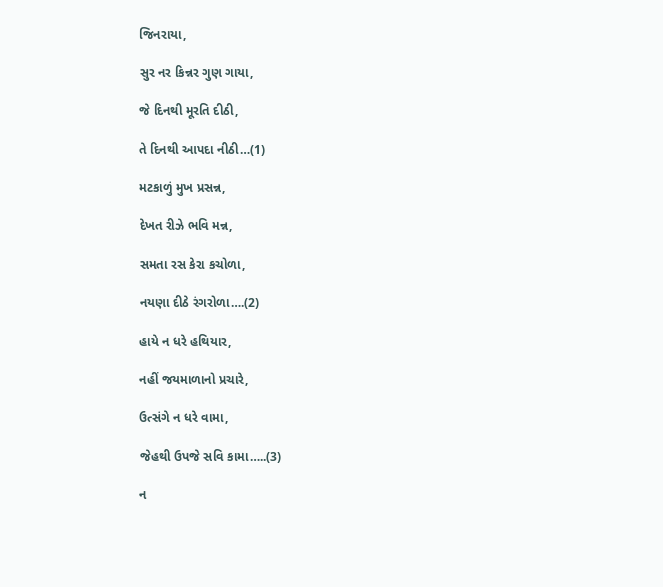જિનરાયા,

સુર નર કિન્નર ગુણ ગાયા,

જે દિનથી મૂરતિ દીઠી,

તે દિનથી આપદા નીઠી…(1)

મટકાળું મુખ પ્રસન્ન,

દેખત રીઝે ભવિ મન્ન,

સમતા રસ કેરા કચોળા,

નયણા દીઠે રંગરોળા….(2)

હાયે ન ધરે હથિયાર,

નહીં જયમાળાનો પ્રચારે,

ઉત્સંગે ન ધરે વામા,

જેહથી ઉપજે સવિ કામા…..(3)

ન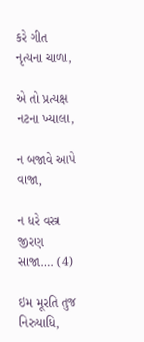કરે ગીત નૃત્યના ચાળા,

એ તો પ્રત્યક્ષ નટના ખ્યાલા,

ન બજાવે આપે વાજા,

ન ધરે વસ્ત્ર જીરણ સાજા…. (4)

ઇમ મૂરતિ તુજ નિરુયાધિ,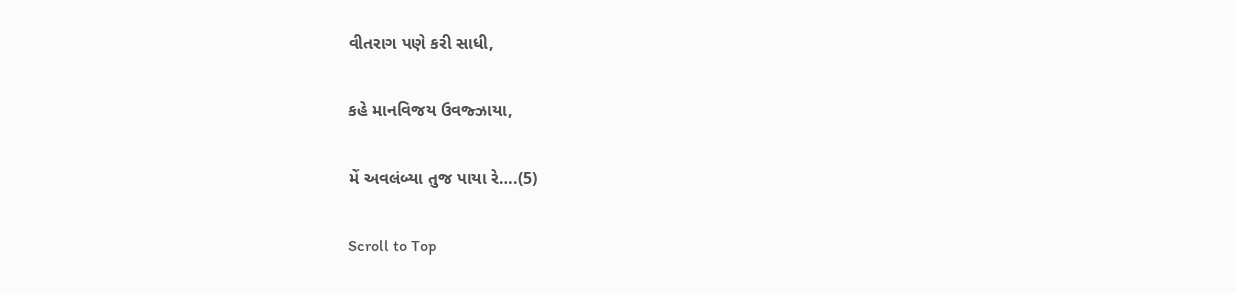વીતરાગ પણે કરી સાધી,

કહે માનવિજય ઉવજ્ઝાયા,

મેં અવલંબ્યા તુજ પાયા રે….(5)

Scroll to Top